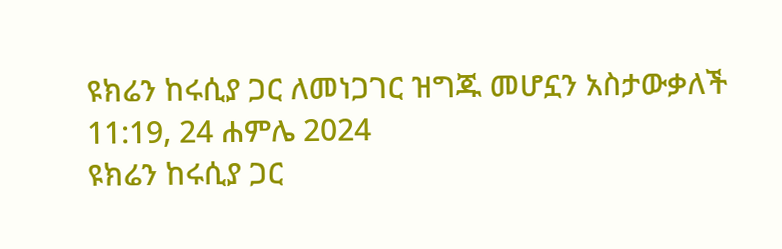ዩክሬን ከሩሲያ ጋር ለመነጋገር ዝግጁ መሆኗን አስታውቃለች
11:19, 24 ሐምሌ 2024
ዩክሬን ከሩሲያ ጋር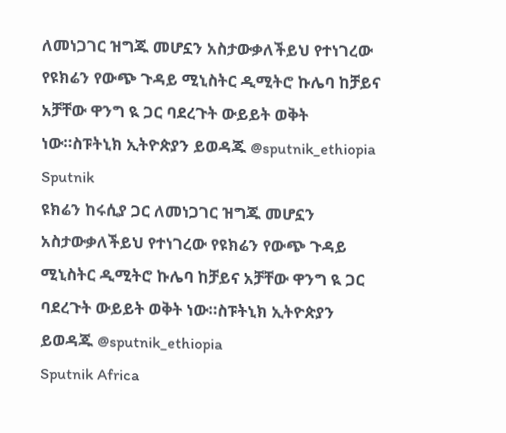ለመነጋገር ዝግጁ መሆኗን አስታውቃለችይህ የተነገረው የዩክሬን የውጭ ጉዳይ ሚኒስትር ዲሚትሮ ኩሌባ ከቻይና አቻቸው ዋንግ ዪ ጋር ባደረጉት ውይይት ወቅት ነው።ስፑትኒክ ኢትዮጵያን ይወዳጁ @sputnik_ethiopia
Sputnik
ዩክሬን ከሩሲያ ጋር ለመነጋገር ዝግጁ መሆኗን አስታውቃለችይህ የተነገረው የዩክሬን የውጭ ጉዳይ ሚኒስትር ዲሚትሮ ኩሌባ ከቻይና አቻቸው ዋንግ ዪ ጋር ባደረጉት ውይይት ወቅት ነው።ስፑትኒክ ኢትዮጵያን ይወዳጁ @sputnik_ethiopia
Sputnik Africa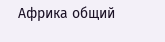Африка общий